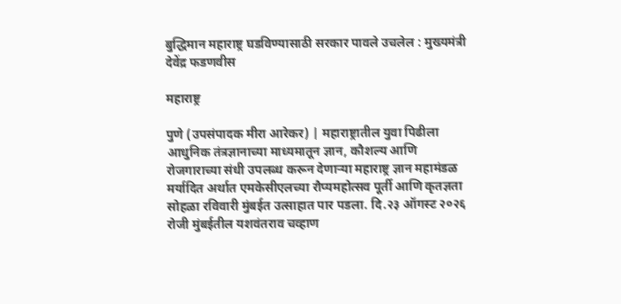बुद्धिमान महाराष्ट्र घडविण्यासाठी सरकार पावले उचलेल : मुख्यमंत्री देवेंद्र फडणवीस

महाराष्ट्र

पुणे (उपसंपादक मीरा आरेकर) | महाराष्ट्रातील युवा पिढीला आधुनिक तंत्रज्ञानाच्या माध्यमातून ज्ञान, कौशल्य आणि रोजगाराच्या संधी उपलब्ध करून देणाऱ्या महाराष्ट्र ज्ञान महामंडळ मर्यादित अर्थात एमकेसीएलच्या रौप्यमहोत्सव पूर्ती आणि कृतज्ञता सोहळा रविवारी मुंबईत उत्साहात पार पडला. दि.२३ ऑगस्ट २०२६ रोजी मुंबईतील यशवंतराव चव्हाण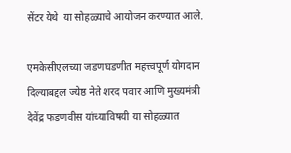सेंटर येथे  या सोहळ्याचे आयोजन करण्यात आले.

एमकेसीएलच्या जडणघडणीत महत्त्वपूर्ण योगदान दिल्याबद्दल ज्येष्ठ नेते शरद पवार आणि मुख्यमंत्री देवेंद्र फडणवीस यांच्याविषयी या सोहळ्यात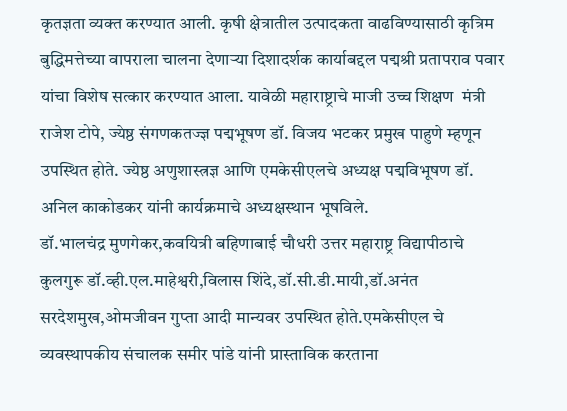कृतज्ञता व्यक्त करण्यात आली. कृषी क्षेत्रातील उत्पादकता वाढविण्यासाठी कृत्रिम बुद्धिमत्तेच्या वापराला चालना देणाऱ्या दिशादर्शक कार्याबद्दल पद्मश्री प्रतापराव पवार यांचा विशेष सत्कार करण्यात आला. यावेळी महाराष्ट्राचे माजी उच्च शिक्षण  मंत्री  राजेश टोपे, ज्येष्ठ संगणकतज्ज्ञ पद्मभूषण डॉ. विजय भटकर प्रमुख पाहुणे म्हणून उपस्थित होते. ज्येष्ठ अणुशास्त्रज्ञ आणि एमकेसीएलचे अध्यक्ष पद्मविभूषण डॉ. अनिल काकोडकर यांनी कार्यक्रमाचे अध्यक्षस्थान भूषविले.
डॉ.भालचंद्र मुणगेकर,कवयित्री बहिणाबाई चौधरी उत्तर महाराष्ट्र विद्यापीठाचे कुलगुरू डॉ.व्ही.एल.माहेश्वरी,विलास शिंदे,डॉ.सी.डी.मायी,डॉ.अनंत सरदेशमुख,ओमजीवन गुप्ता आदी मान्यवर उपस्थित होते.एमकेसीएल चे व्यवस्थापकीय संचालक समीर पांडे यांनी प्रास्ताविक करताना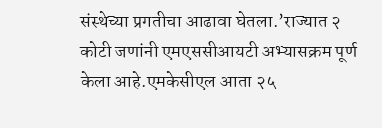संस्थेच्या प्रगतीचा आढावा घेतला.’राज्यात २ कोटी जणांनी एमएससीआयटी अभ्यासक्रम पूर्ण केला आहे.एमकेसीएल आता २५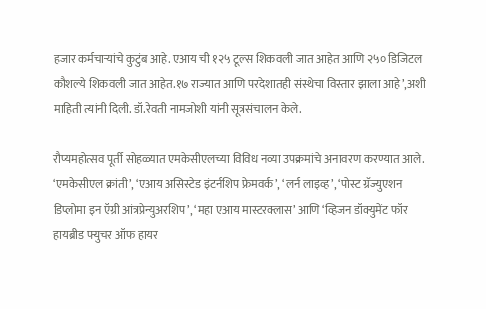हजार कर्मचाऱ्यांचे कुटुंब आहे. एआय ची १२५ टूल्स शिकवली जात आहेत आणि २५० डिजिटल कौशल्ये शिकवली जात आहेत.१७ राज्यात आणि परदेशातही संस्थेचा विस्तार झाला आहे’,अशी माहिती त्यांनी दिली. डॉ.रेवती नामजोशी यांनी सूत्रसंचालन केले.

रौप्यमहोत्सव पूर्ती सोहळ्यात एमकेसीएलच्या विविध नव्या उपक्रमांचे अनावरण करण्यात आले. ‘एमकेसीएल क्रांती’, ‘एआय असिस्टेड इंटर्नशिप फ्रेमवर्क’, ‘लर्न लाइव्ह’, ‘पोस्ट ग्रॅज्युएशन डिप्लोमा इन ऍग्री आंत्रप्रेन्युअरशिप’, ‘महा एआय मास्टरक्लास’ आणि ‘व्हिजन डॉक्युमेंट फॉर हायब्रीड फ्युचर ऑफ हायर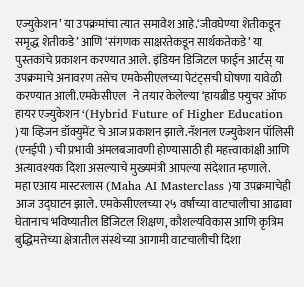एज्युकेशन’ या उपक्रमांचा त्यात समावेश आहे.‘जीवघेण्या शेतीकडून समृद्ध शेतीकडे’ आणि ‘संगणक साक्षरतेकडून सार्थकतेकडे’ या पुस्तकांचे प्रकाशन करण्यात आले. इंडियन डिजिटल फाईन आर्टस् या उपक्रमाचे अनावरण तसेच एमकेसीएलच्या पेटंट्सची घोषणा यावेळी करण्यात आली.एमकेसीएल   ने तयार केलेल्या ‘हायब्रीड फ्युचर ऑफ हायर एज्युकेशन ‘(Hybrid Future of Higher Education )या व्हिजन डॉक्युमेंट चे आज प्रकाशन झाले.नॅशनल एज्युकेशन पॉलिसी (एनईपी ) ची प्रभावी अंमलबजावणी होण्यासाठी ही महत्त्वाकांक्षी आणि अत्यावश्यक दिशा असल्याचे मुख्यमंत्री आपल्या संदेशात म्हणाले.
महा एआय मास्टरलास (Maha AI Masterclass )या उपक्रमाचेही आज उद्घाटन झाले. एमकेसीएलच्या २५ वर्षांच्या वाटचालीचा आढावा घेतानाच भविष्यातील डिजिटल शिक्षण, कौशल्यविकास आणि कृत्रिम बुद्धिमत्तेच्या क्षेत्रातील संस्थेच्या आगामी वाटचालीची दिशा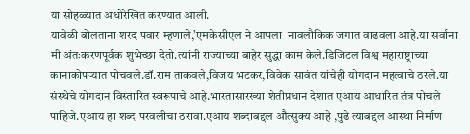या सोहळ्यात अधोरेखित करण्यात आली.
यावेळी बोलताना शरद पवार म्हणाले,’एमकेसीएल ने आपला  नावलौकिक जगात वाढवला आहे.या सर्वाना मी अंतःकरणपूर्वक शुभेच्छा देतो.त्यांनी राज्याच्या बाहेर सुद्धा काम केले.डिजिटल विश्व महाराष्ट्राच्या कानाकोपऱ्यात पोचवले.डॉ.राम ताकवले,विजय भटकर,विवेक सावंत यांचेही योगदान महत्वाचे ठरले.या संस्थेचे योगदान विस्तारित स्वरूपाचे आहे.भारतासारख्या शेतीप्रधान देशात एआय आधारित तंत्र पोचले पाहिजे.एआय हा शब्द परवलीचा ठरावा.एआय शब्दाबद्दल औत्सुक्य आहे ,पुढे त्याबद्दल आस्था निर्माण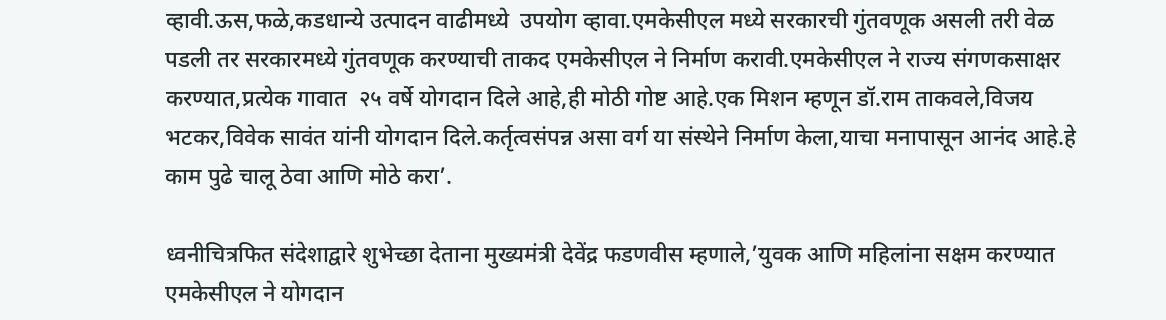व्हावी.ऊस,फळे,कडधान्ये उत्पादन वाढीमध्ये  उपयोग व्हावा.एमकेसीएल मध्ये सरकारची गुंतवणूक असली तरी वेळ पडली तर सरकारमध्ये गुंतवणूक करण्याची ताकद एमकेसीएल ने निर्माण करावी.एमकेसीएल ने राज्य संगणकसाक्षर करण्यात,प्रत्येक गावात  २५ वर्षे योगदान दिले आहे,ही मोठी गोष्ट आहे.एक मिशन म्हणून डॉ.राम ताकवले,विजय भटकर,विवेक सावंत यांनी योगदान दिले.कर्तृत्वसंपन्न असा वर्ग या संस्थेने निर्माण केला,याचा मनापासून आनंद आहे.हे काम पुढे चालू ठेवा आणि मोठे करा’.

ध्वनीचित्रफित संदेशाद्वारे शुभेच्छा देताना मुख्यमंत्री देवेंद्र फडणवीस म्हणाले,’युवक आणि महिलांना सक्षम करण्यात एमकेसीएल ने योगदान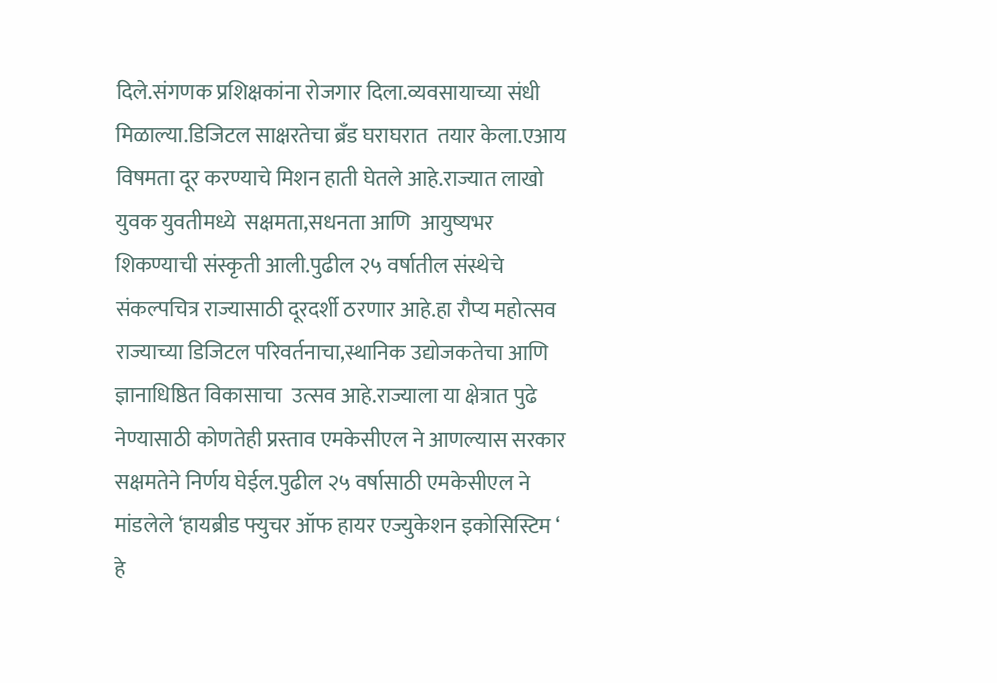दिले.संगणक प्रशिक्षकांना रोजगार दिला.व्यवसायाच्या संधी मिळाल्या.डिजिटल साक्षरतेचा ब्रँड घराघरात  तयार केला.एआय विषमता दूर करण्याचे मिशन हाती घेतले आहे.राज्यात लाखो युवक युवतीमध्ये  सक्षमता,सधनता आणि  आयुष्यभर शिकण्याची संस्कृती आली.पुढील २५ वर्षातील संस्थेचे संकल्पचित्र राज्यासाठी दूरदर्शी ठरणार आहे.हा रौप्य महोत्सव राज्याच्या डिजिटल परिवर्तनाचा,स्थानिक उद्योजकतेचा आणि ज्ञानाधिष्ठित विकासाचा  उत्सव आहे.राज्याला या क्षेत्रात पुढे नेण्यासाठी कोणतेही प्रस्ताव एमकेसीएल ने आणल्यास सरकार सक्षमतेने निर्णय घेईल.पुढील २५ वर्षासाठी एमकेसीएल ने मांडलेले ‘हायब्रीड फ्युचर ऑफ हायर एज्युकेशन इकोसिस्टिम ‘ हे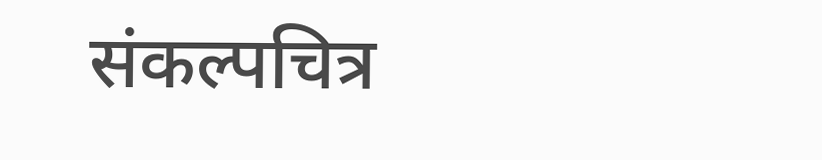संकल्पचित्र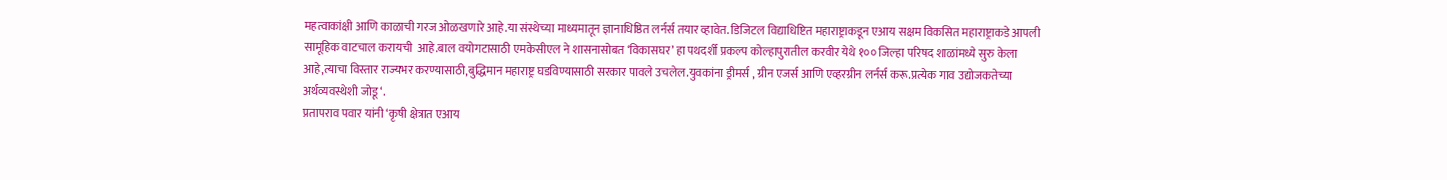महत्वाकांक्षी आणि काळाची गरज ओळखणारे आहे.या संस्थेच्या माध्यमातून ज्ञानाधिष्ठित लर्नर्स तयार व्हावेत. डिजिटल विद्याधिष्टित महाराष्ट्राकडून एआय सक्षम विकसित महाराष्ट्राकडे आपली सामूहिक वाटचाल करायची  आहे.बाल वयोगटासाठी एमकेसीएल ने शासनासोबत ‘विकासघर’ हा पथदर्शी प्रकल्प कोल्हापुरातील करवीर येथे १०० जिल्हा परिषद शाळांमध्ये सुरु केला आहे,त्याचा विस्तार राज्यभर करण्यासाठी,बुद्धिमान महाराष्ट्र घडविण्यासाठी सरकार पावले उचलेल.युवकांना ड्रीमर्स , ग्रीन एजर्स आणि एव्हरग्रीन लर्नर्स करू.प्रत्येक गाव उद्योजकतेच्या अर्थव्यवस्थेशी जोडू ‘.
प्रतापराव पवार यांनी ‘कृषी क्षेत्रात एआय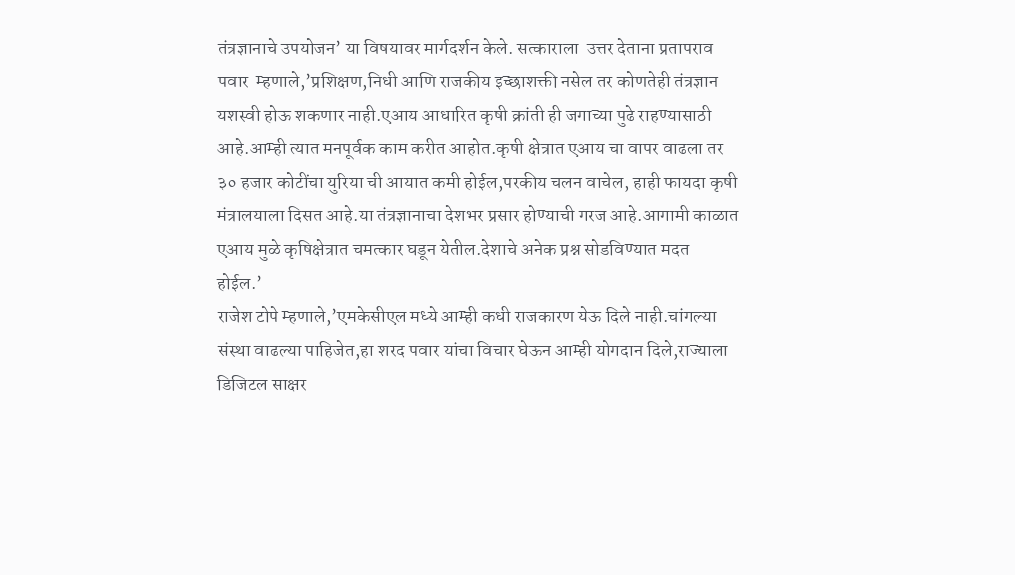तंत्रज्ञानाचे उपयोजन’ या विषयावर मार्गदर्शन केले. सत्काराला  उत्तर देताना प्रतापराव पवार  म्हणाले,’प्रशिक्षण,निधी आणि राजकीय इच्छाशक्ती नसेल तर कोणतेही तंत्रज्ञान यशस्वी होऊ शकणार नाही.एआय आधारित कृषी क्रांती ही जगाच्या पुढे राहण्यासाठी आहे.आम्ही त्यात मनपूर्वक काम करीत आहोत.कृषी क्षेत्रात एआय चा वापर वाढला तर ३० हजार कोटींचा युरिया ची आयात कमी होईल,परकीय चलन वाचेल, हाही फायदा कृषी मंत्रालयाला दिसत आहे.या तंत्रज्ञानाचा देशभर प्रसार होण्याची गरज आहे.आगामी काळात  एआय मुळे कृषिक्षेत्रात चमत्कार घडून येतील.देशाचे अनेक प्रश्न सोडविण्यात मदत होईल.’
राजेश टोपे म्हणाले,’एमकेसीएल मध्ये आम्ही कधी राजकारण येऊ दिले नाही.चांगल्या संस्था वाढल्या पाहिजेत,हा शरद पवार यांचा विचार घेऊन आम्ही योगदान दिले,राज्याला डिजिटल साक्षर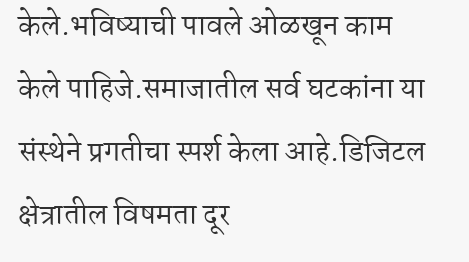केले.भविष्याची पावले ओळखून काम केले पाहिजे.समाजातील सर्व घटकांना या संस्थेने प्रगतीचा स्पर्श केला आहे.डिजिटल क्षेत्रातील विषमता दूर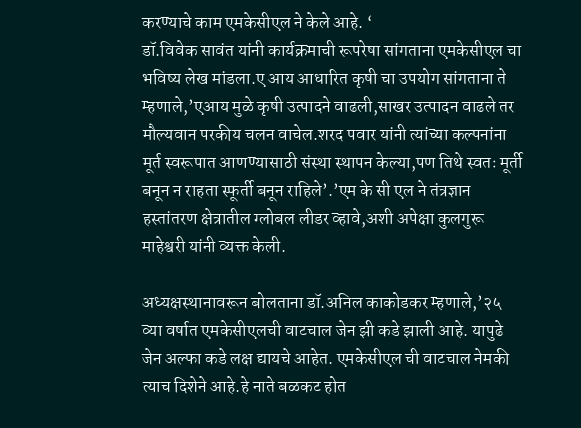करण्याचे काम एमकेसीएल ने केले आहे. ‘
डॉ.विवेक सावंत यांनी कार्यक्रमाची रूपरेषा सांगताना एमकेसीएल चा भविष्य लेख मांडला.ए आय आधारित कृषी चा उपयोग सांगताना ते म्हणाले,’एआय मुळे कृषी उत्पादने वाढली,साखर उत्पादन वाढले तर मौल्यवान परकीय चलन वाचेल.शरद पवार यांनी त्यांच्या कल्पनांना मूर्त स्वरूपात आणण्यासाठी संस्था स्थापन केल्या,पण तिथे स्वतः मूर्ती बनून न राहता स्फूर्ती बनून राहिले’.’एम के सी एल ने तंत्रज्ञान हस्तांतरण क्षेत्रातील ग्लोबल लीडर व्हावे,अशी अपेक्षा कुलगुरू माहेश्वरी यांनी व्यक्त केली.

अध्यक्षस्थानावरून बोलताना डॉ.अनिल काकोडकर म्हणाले,’२५ व्या वर्षात एमकेसीएलची वाटचाल जेन झी कडे झाली आहे. यापुढे जेन अल्फा कडे लक्ष द्यायचे आहेत. एमकेसीएल ची वाटचाल नेमकी त्याच दिशेने आहे.हे नाते बळकट होत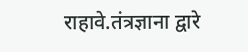राहावे.तंत्रज्ञाना द्वारे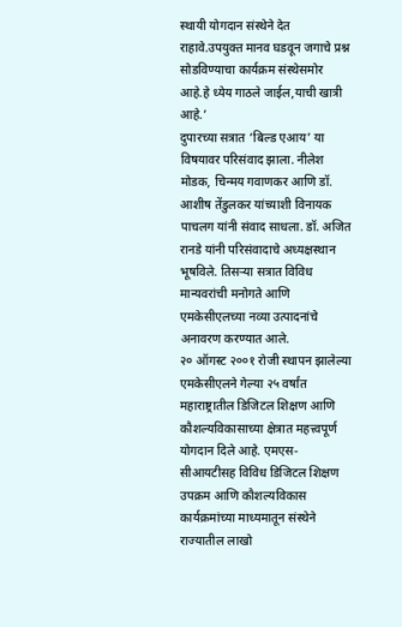स्थायी योगदान संस्थेने देत राहावे.उपयुक्त मानव घडवून जगाचे प्रश्न सोडविण्याचा कार्यक्रम संस्थेसमोर आहे.हे ध्येय गाठले जाईल,याची खात्री आहे.’
दुपारच्या सत्रात ‘बिल्ड एआय’ या विषयावर परिसंवाद झाला. नीलेश मोडक, चिन्मय गवाणकर आणि डॉ. आशीष तेंडुलकर यांच्याशी विनायक पाचलग यांनी संवाद साधला. डॉ. अजित रानडे यांनी परिसंवादाचे अध्यक्षस्थान भूषविले. तिसऱ्या सत्रात विविध मान्यवरांची मनोगते आणि एमकेसीएलच्या नव्या उत्पादनांचे अनावरण करण्यात आले.
२० ऑगस्ट २००१ रोजी स्थापन झालेल्या एमकेसीएलने गेल्या २५ वर्षांत महाराष्ट्रातील डिजिटल शिक्षण आणि कौशल्यविकासाच्या क्षेत्रात महत्त्वपूर्ण योगदान दिले आहे. एमएस-सीआयटीसह विविध डिजिटल शिक्षण उपक्रम आणि कौशल्यविकास कार्यक्रमांच्या माध्यमातून संस्थेने राज्यातील लाखो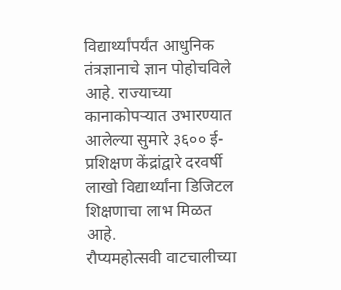विद्यार्थ्यांपर्यंत आधुनिक तंत्रज्ञानाचे ज्ञान पोहोचविले आहे. राज्याच्या कानाकोपऱ्यात उभारण्यात आलेल्या सुमारे ३६०० ई-प्रशिक्षण केंद्रांद्वारे दरवर्षी लाखो विद्यार्थ्यांना डिजिटल शिक्षणाचा लाभ मिळत आहे.
रौप्यमहोत्सवी वाटचालीच्या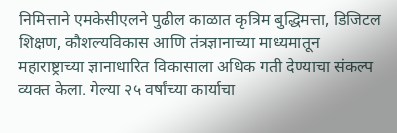निमित्ताने एमकेसीएलने पुढील काळात कृत्रिम बुद्धिमत्ता, डिजिटल शिक्षण, कौशल्यविकास आणि तंत्रज्ञानाच्या माध्यमातून महाराष्ट्राच्या ज्ञानाधारित विकासाला अधिक गती देण्याचा संकल्प व्यक्त केला. गेल्या २५ वर्षांच्या कार्याचा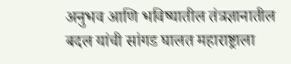अनुभव आणि भविष्यातील तंत्रज्ञानातील बदल यांची सांगड घालत महाराष्ट्राला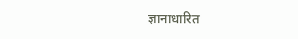ज्ञानाधारित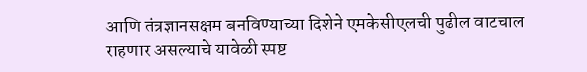आणि तंत्रज्ञानसक्षम बनविण्याच्या दिशेने एमकेसीएलची पुढील वाटचाल राहणार असल्याचे यावेळी स्पष्ट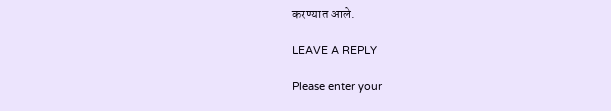करण्यात आले.

LEAVE A REPLY

Please enter your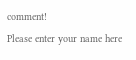comment!
Please enter your name here